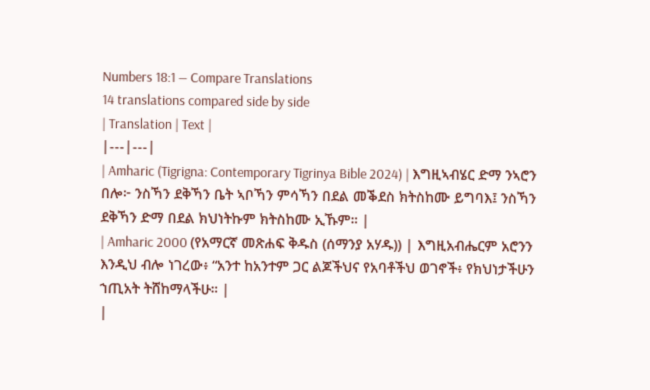Numbers 18:1 — Compare Translations
14 translations compared side by side
| Translation | Text |
|---|---|
| Amharic (Tigrigna: Contemporary Tigrinya Bible 2024) | እግዚኣብሄር ድማ ንኣሮን በሎ፦ ንስኻን ደቅኻን ቤት ኣቦኻን ምሳኻን በደል መቕደስ ክትስከሙ ይግባእ፤ ንስኻን ደቅኻን ድማ በደል ክህነትኩም ክትስከሙ ኢኹም። |
| Amharic 2000 (የአማርኛ መጽሐፍ ቅዱስ (ሰማንያ አሃዱ)) | እግዚአብሔርም አሮንን እንዲህ ብሎ ነገረው፥ “አንተ ከአንተም ጋር ልጆችህና የአባቶችህ ወገኖች፥ የክህነታችሁን ኀጢአት ትሸከማላችሁ። |
|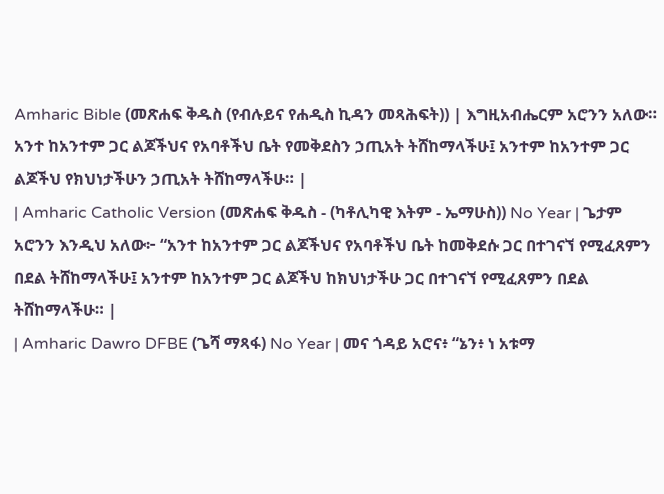Amharic Bible (መጽሐፍ ቅዱስ (የብሉይና የሐዲስ ኪዳን መጻሕፍት)) | እግዚአብሔርም አሮንን አለው። አንተ ከአንተም ጋር ልጆችህና የአባቶችህ ቤት የመቅደስን ኃጢአት ትሸከማላችሁ፤ አንተም ከአንተም ጋር ልጆችህ የክህነታችሁን ኃጢአት ትሸከማላችሁ። |
| Amharic Catholic Version (መጽሐፍ ቅዱስ - (ካቶሊካዊ እትም - ኤማሁስ)) No Year | ጌታም አሮንን እንዲህ አለው፦ “አንተ ከአንተም ጋር ልጆችህና የአባቶችህ ቤት ከመቅደሱ ጋር በተገናኘ የሚፈጸምን በደል ትሸከማላችሁ፤ አንተም ከአንተም ጋር ልጆችህ ከክህነታችሁ ጋር በተገናኘ የሚፈጸምን በደል ትሸከማላችሁ። |
| Amharic Dawro DFBE (ጌሻ ማጻፋ) No Year | መና ጎዳይ አሮና፥ “ኔን፥ ነ አቱማ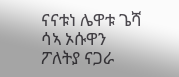ናናቱነ ሌዋቱ ጌሻ ሳኣ ኦሱዋን ፖለትያ ናጋራ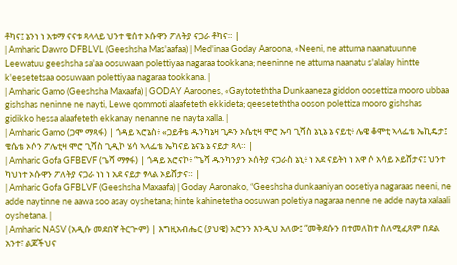ቶካና፤ ኔንነ ነ አቱማ ናናቱ ጻላላይ ህንተ ቄሰተ ኦሱዋን ፖለትያ ናጋራ ቶካና። |
| Amharic Dawro DFBLVL (Geeshsha Mas'aafaa) | Med'inaa Goday Aaroona, «Neeni, ne attuma naanatuunne Leewatuu geeshsha sa'aa oosuwaan polettiyaa nagaraa tookkana; neeninne ne attuma naanatu s'alalay hintte k'eesetetsaa oosuwaan polettiyaa nagaraa tookkana. |
| Amharic Gamo (Geeshsha Maxaafa) | GODAY Aaroones, «Gaytoteththa Dunkaaneza giddon oosettiza mooro ubbaa gishshas neninne ne nayti, Lewe qommoti alaafeteth ekkideta; qeeseteththa ooson polettiza mooro gishshas gidikko hessa alaafeteth ekkanay nenanne ne nayta xalla. |
| Amharic Gamo (ጋሞ ማጻፋ) | ጎዳይ ኣሮኔስ፥ «ጋይቶቴ ዱንካኔዛ ጊዶን ኦሴቲዛ ሞሮ ኡባ ጊሻስ ኔኒኔ ኔ ናይቲ፥ ሌዌ ቆሞቲ ኣላፌቴ ኤኪዴታ፤ ቄሴቴ ኦሶን ፖሌቲዛ ሞሮ ጊሻስ ጊዲኮ ሄሳ ኣላፌቴ ኤካናይ ኔናኔ ኔ ናይታ ጻላ። |
| Amharic Gofa GFBEVF (ጌሻ ማፃፋ) | ጎዳይ አሮናኮ፥ “ጌሻ ዱንካንያን ኦሰትያ ናጋራስ ኔኒ፥ ነ አደ ናይትነ ነ አዋ ሶ አሳይ ኦይሸታና፤ ህንተ ካህነተ ኦሱዋን ፖለትያ ናጋራ ነነ ነ አደ ናይታ ፃላል ኦይሸታና። |
| Amharic Gofa GFBLVF (Geeshsha Maxaafa) | Goday Aaronako, “Geeshsha dunkaaniyan oosetiya nagaraas neeni, ne adde naytinne ne aawa soo asay oyshetana; hinte kahinetetha oosuwan poletiya nagaraa nenne ne adde nayta xalaali oyshetana. |
| Amharic NASV (አዲሱ መደበኛ ትርጒም) | እግዚአብሔር (ያህዌ) አሮንን እንዲህ አለው፤ “መቅደሱን በተመለከተ ስለሚፈጸም በደል አንተ፣ ልጆችህና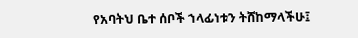የአባትህ ቤተ ሰቦች ኀላፊነቱን ትሸከማላችሁ፤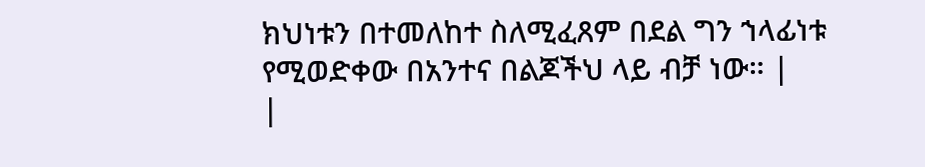ክህነቱን በተመለከተ ስለሚፈጸም በደል ግን ኀላፊነቱ የሚወድቀው በአንተና በልጆችህ ላይ ብቻ ነው። |
|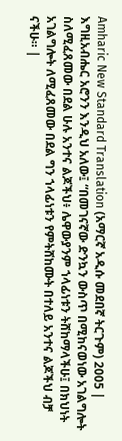Amharic New Standard Translation (አማርኛ አዲሱ መደበኛ ትርጉም) 2005 | እግዚአብሔር አሮንን እንዲህ አለው፤ “በመገናኛው ድንኳን ውስጥ በሚከናወነው አገልግሎት ስለሚፈጸመው በደል ሁሉ አንተና ልጆችህ፥ ሌዋውያንም ኀላፊነቱን ትሸከማላችሁ፤ በክህነት አገልግሎት ለሚፈጸመው በደል ግን ኀላፊነቱን የምትሸከሙት በተለይ አንተና ልጆችህ ብቻ ናችሁ። |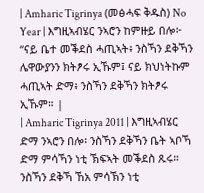| Amharic Tigrinya (መፅሓፍ ቅዱስ) No Year | እግዚኣብሄር ንኣሮን ከምዙይ በሎ፦ “ናይ ቤተ መቕደስ ሓጢኣት፥ ንስኻን ደቅኻን ሌዋውያንን ክትፆሩ ኢኹም፤ ናይ ክህነትኩም ሓጢኣት ድማ፥ ንስኻን ደቅኻን ክትፆሩ ኢኹም። |
| Amharic Tigrinya 2011 | እግዚኣብሄር ድማ ንኣሮን በሎ፡ ንስኻን ደቅኻን ቤት ኣቦኻ ድማ ምሳኻን ነቲ ኽፍኣት መቕደስ ጹሩ። ንስኻን ደቅኻ ኸአ ምሳኽን ነቲ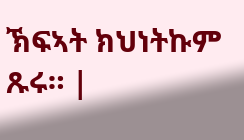ኽፍኣት ክህነትኩም ጹሩ። |